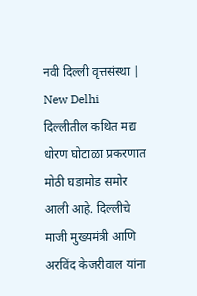नवी दिल्ली वृत्तसंस्था | New Delhi
दिल्लीतील कथित मद्य धोरण घोटाळा प्रकरणात मोठी घडामोड समोर आली आहे. दिल्लीचे माजी मुख्यमंत्री आणि अरविंद केजरीवाल यांना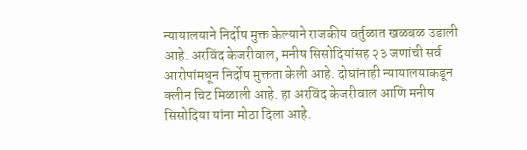न्यायालयाने निर्दोष मुक्त केल्याने राजकीय वर्तुळात खळबळ उडाली आहे. अरविंद केजरीवाल, मनीष सिसोदियांसह २३ जणांची सर्व आरोपांमधून निर्दोष मुक्तता केली आहे. दोघांनाही न्यायालयाकडून क्लीन चिट मिळाली आहे. हा अरविंद केजरीवाल आणि मनीष सिसोदिया यांना मोठा दिला आहे.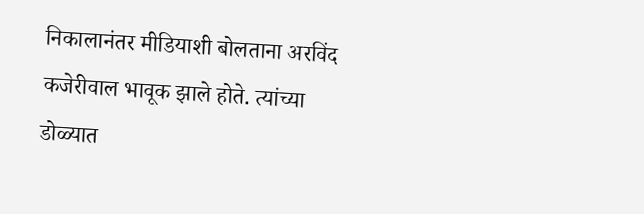निकालानंतर मीडियाशी बोलताना अरविंद कजेरीवाल भावूक झाले होते. त्यांच्या डोळ्यात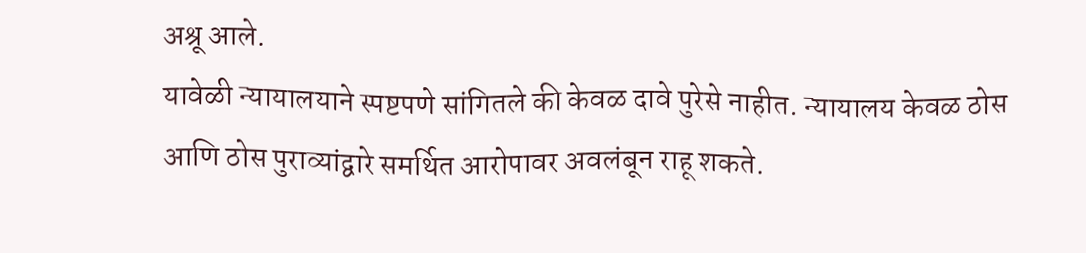अश्रू आले.
यावेळी न्यायालयाने स्पष्टपणे सांगितले की केवळ दावे पुरेसे नाहीत. न्यायालय केवळ ठोस आणि ठोस पुराव्यांद्वारे समर्थित आरोपावर अवलंबून राहू शकते.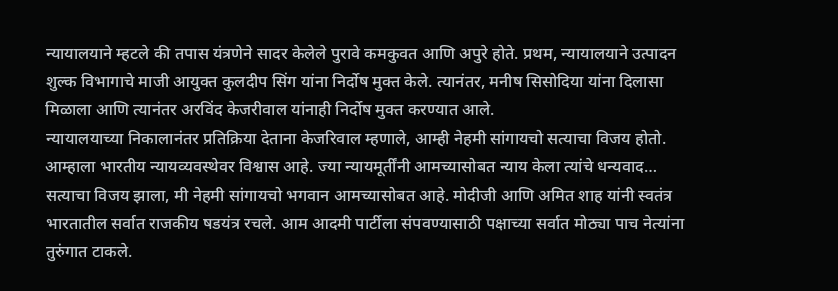न्यायालयाने म्हटले की तपास यंत्रणेने सादर केलेले पुरावे कमकुवत आणि अपुरे होते. प्रथम, न्यायालयाने उत्पादन शुल्क विभागाचे माजी आयुक्त कुलदीप सिंग यांना निर्दोष मुक्त केले. त्यानंतर, मनीष सिसोदिया यांना दिलासा मिळाला आणि त्यानंतर अरविंद केजरीवाल यांनाही निर्दोष मुक्त करण्यात आले.
न्यायालयाच्या निकालानंतर प्रतिक्रिया देताना केजरिवाल म्हणाले, आम्ही नेहमी सांगायचो सत्याचा विजय होतो. आम्हाला भारतीय न्यायव्यवस्थेवर विश्वास आहे. ज्या न्यायमूर्तींनी आमच्यासोबत न्याय केला त्यांचे धन्यवाद… सत्याचा विजय झाला, मी नेहमी सांगायचो भगवान आमच्यासोबत आहे. मोदीजी आणि अमित शाह यांनी स्वतंत्र भारतातील सर्वात राजकीय षडयंत्र रचले. आम आदमी पार्टीला संपवण्यासाठी पक्षाच्या सर्वात मोठ्या पाच नेत्यांना तुरुंगात टाकले.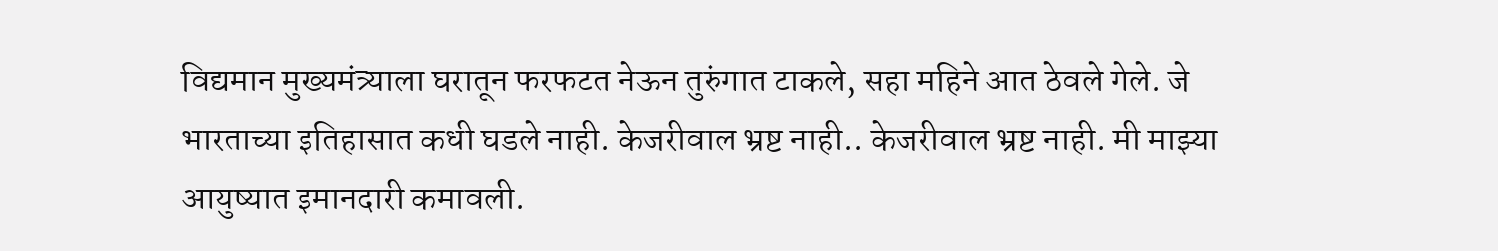विद्यमान मुख्यमंत्र्याला घरातून फरफटत नेऊन तुरुंगात टाकले, सहा महिने आत ठेवले गेले. जे भारताच्या इतिहासात कधी घडले नाही. केजरीवाल भ्रष्ट नाही.. केजरीवाल भ्रष्ट नाही. मी माझ्या आयुष्यात इमानदारी कमावली.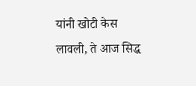यांनी खोटी केस लावली, ते आज सिद्ध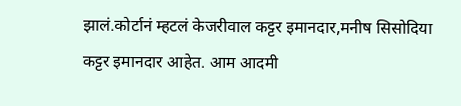झालं.कोर्टानं म्हटलं केजरीवाल कट्टर इमानदार,मनीष सिसोदिया कट्टर इमानदार आहेत. आम आदमी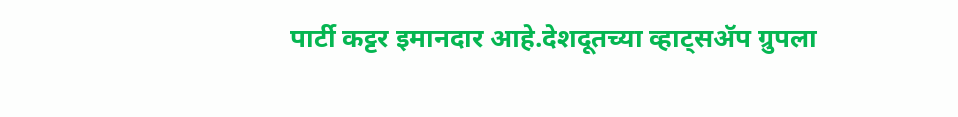पार्टी कट्टर इमानदार आहे.देशदूतच्या व्हाट्सॲप ग्रुपला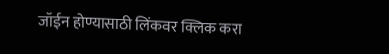जॉईन होण्यासाठी लिंकवर क्लिक करा